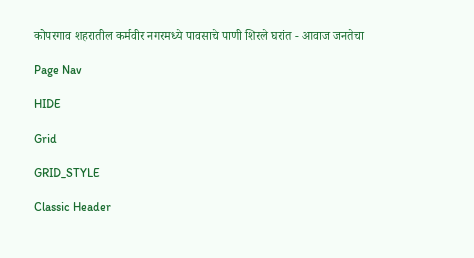कोपरगाव शहरातील कर्मवीर नगरमध्ये पावसाचे पाणी शिरले घरांत - आवाज जनतेचा

Page Nav

HIDE

Grid

GRID_STYLE

Classic Header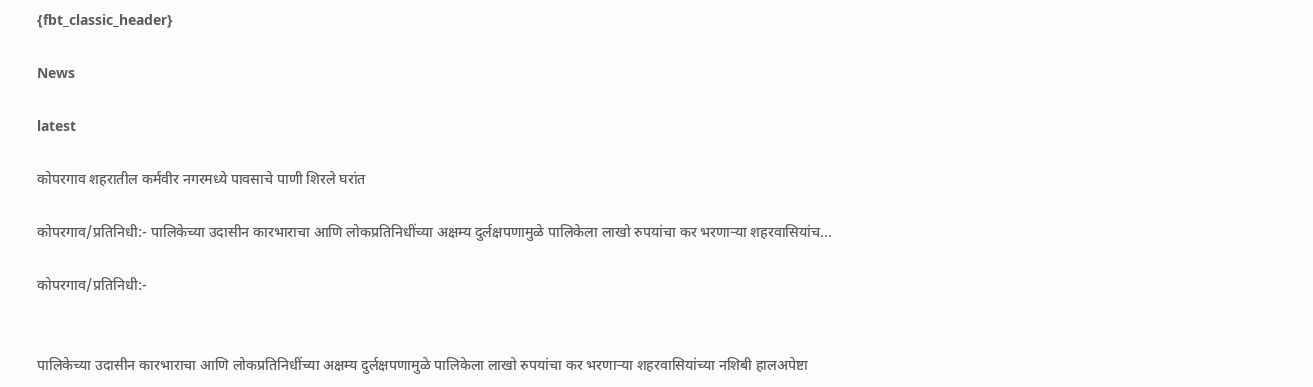{fbt_classic_header}

News

latest

कोपरगाव शहरातील कर्मवीर नगरमध्ये पावसाचे पाणी शिरले घरांत

कोपरगाव/प्रतिनिधी:- पालिकेच्या उदासीन कारभाराचा आणि लोकप्रतिनिधींच्या अक्षम्य दुर्लक्षपणामुळे पालिकेला लाखो रुपयांचा कर भरणाऱ्या शहरवासियांच...

कोपरगाव/प्रतिनिधी:-


पालिकेच्या उदासीन कारभाराचा आणि लोकप्रतिनिधींच्या अक्षम्य दुर्लक्षपणामुळे पालिकेला लाखो रुपयांचा कर भरणाऱ्या शहरवासियांच्या नशिबी हालअपेष्टा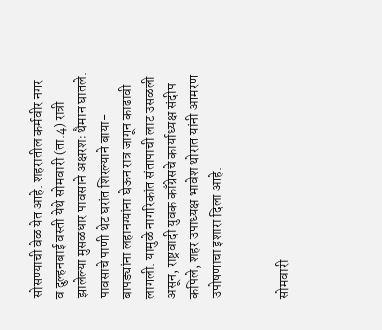सोसण्याची वेळ येत आहे. शहरातील कर्मवीर नगर व दुल्हनबाई वस्ती येथे सोमवारी (ता.4) रात्री झालेल्या मुसळधार पावसाने अक्षरशः थैमान घातले. पावसाचे पाणी थेट घरांत शिरल्याने बाया-बापड्यांना लहानग्यांना घेऊन रात्र जागून काढावी लागली. यामुळे नागरिकांत संतापाची लाट उसळली असून, राष्ट्रवादी युवक काँग्रेसचे कार्याध्यक्ष संदीप कपिले, शहर उपाध्यक्ष भावेश थोरात यांनी आमरण उपोषणाचा इशारा दिला आहे.


सोमवारी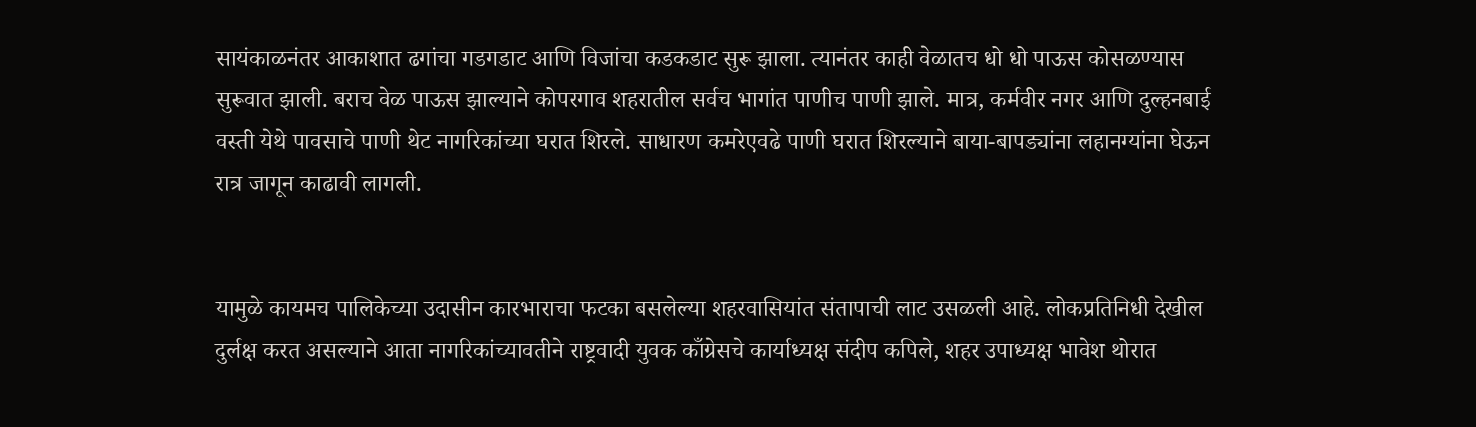सायंकाळनंतर आकाशात ढगांचा गडगडाट आणि विजांचा कडकडाट सुरू झाला. त्यानंतर काही वेळातच धो धो पाऊस कोसळण्यास सुरूवात झाली. बराच वेळ पाऊस झाल्याने कोपरगाव शहरातील सर्वच भागांत पाणीच पाणी झाले. मात्र, कर्मवीर नगर आणि दुल्हनबाई वस्ती येथे पावसाचे पाणी थेट नागरिकांच्या घरात शिरले. साधारण कमरेएवढे पाणी घरात शिरल्याने बाया-बापड्यांना लहानग्यांना घेऊन रात्र जागून काढावी लागली.


यामुळे कायमच पालिकेच्या उदासीन कारभाराचा फटका बसलेल्या शहरवासियांत संतापाची लाट उसळली आहे. लोकप्रतिनिधी देखील दुर्लक्ष करत असल्याने आता नागरिकांच्यावतीने राष्ट्रवादी युवक काँग्रेसचे कार्याध्यक्ष संदीप कपिले, शहर उपाध्यक्ष भावेश थोरात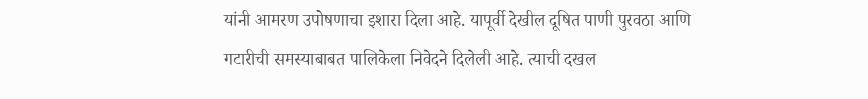यांनी आमरण उपोषणाचा इशारा दिला आहे. यापूर्वी देखील दूषित पाणी पुरवठा आणि गटारीची समस्याबाबत पालिकेला निवेदने दिलेली आहे. त्याची दखल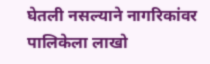घेतली नसल्याने नागरिकांवर पालिकेला लाखो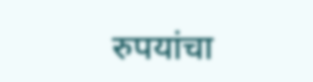रुपयांचा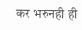कर भरुनही ही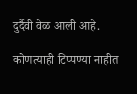दुर्दैवी वेळ आली आहे.

कोणत्याही टिप्पण्‍या नाहीत